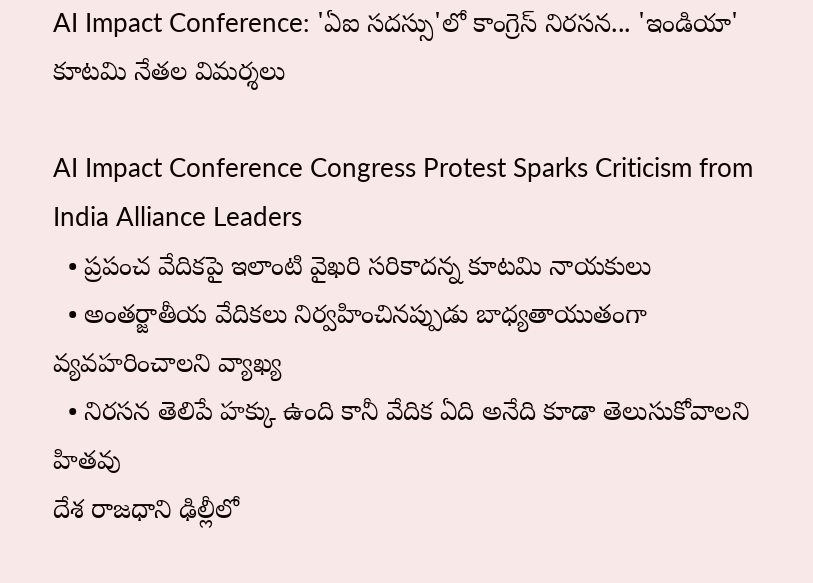AI Impact Conference: 'ఏఐ సదస్సు'లో కాంగ్రెస్ నిరసన... 'ఇండియా' కూటమి నేతల విమర్శలు

AI Impact Conference Congress Protest Sparks Criticism from India Alliance Leaders
  • ప్రపంచ వేదికపై ఇలాంటి వైఖరి సరికాదన్న కూటమి నాయకులు
  • అంతర్జాతీయ వేదికలు నిర్వహించినప్పుడు బాధ్యతాయుతంగా వ్యవహరించాలని వ్యాఖ్య
  • నిరసన తెలిపే హక్కు ఉంది కానీ వేదిక ఏది అనేది కూడా తెలుసుకోవాలని హితవు
దేశ రాజధాని ఢిల్లీలో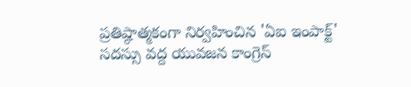ప్రతిష్ఠాత్మకంగా నిర్వహించిన 'ఏఐ ఇంపాక్ట్' సదస్సు వద్ద యువజన కాంగ్రెస్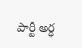పార్టీ అర్ధ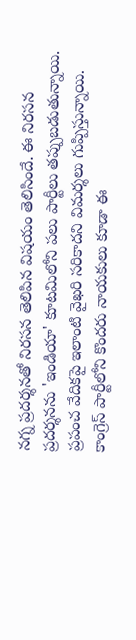నగ్న ప్రదర్శనతో నిరసన తెలిపిన విషయం తెలిసిందే. ఈ నిరసన ప్రదర్శనను 'ఇండియా' కూటమిలోని పలు పార్టీలు తప్పుబడుతున్నాయి. ప్రపంచ వేదికపై ఇలాంటి వైఖరి సరికాదని విమర్శలు గుప్పిస్తున్నాయి. కాంగ్రెస్ పార్టీలోని కొందరు నాయకులు కూడా ఈ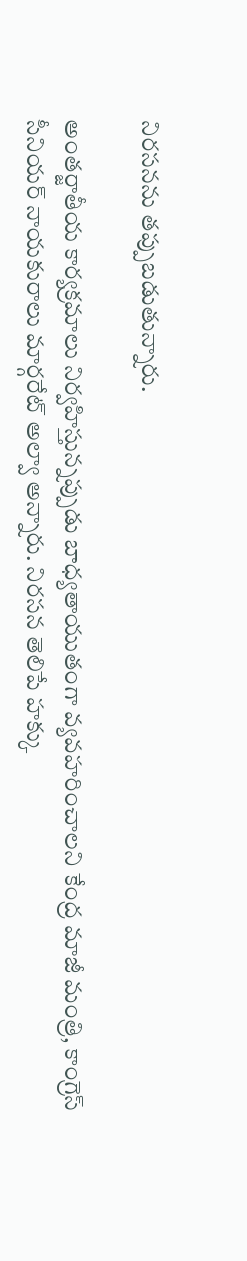నిరసనను తప్పుబడుతున్నారు.

అంతర్జాతీయ కార్యక్రమాలు నిర్వహిస్తున్నప్పుడు బాధ్యతాయుతంగా వ్యవహరించాలని కేంద్ర మాజీ మంత్రి, కాంగ్రెస్ సీనియర్ నాయకురాలు మార్గరేట్ అల్వా అన్నారు. నిరసన తెలిపే హక్కు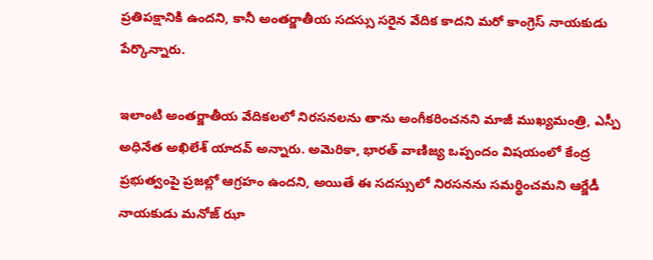ప్రతిపక్షానికి ఉందని, కానీ అంతర్జాతీయ సదస్సు సరైన వేదిక కాదని మరో కాంగ్రెస్ నాయకుడు పేర్కొన్నారు.

ఇలాంటి అంతర్జాతీయ వేదికలలో నిరసనలను తాను అంగీకరించనని మాజీ ముఖ్యమంత్రి, ఎస్పీ అధినేత అఖిలేశ్ యాదవ్ అన్నారు. అమెరికా, భారత్ వాణిజ్య ఒప్పందం విషయంలో కేంద్ర ప్రభుత్వంపై ప్రజల్లో ఆగ్రహం ఉందని, అయితే ఈ సదస్సులో నిరసనను సమర్థించమని ఆర్జేడీ నాయకుడు మనోజ్ ఝా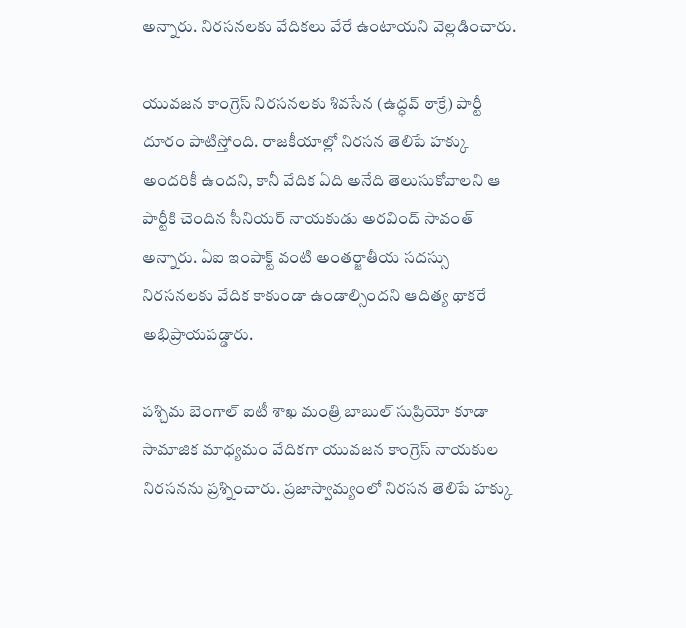అన్నారు. నిరసనలకు వేదికలు వేరే ఉంటాయని వెల్లడించారు.

యువజన కాంగ్రెస్ నిరసనలకు శివసేన (ఉద్ధవ్ ఠాక్రే) పార్టీ దూరం పాటిస్తోంది. రాజకీయాల్లో నిరసన తెలిపే హక్కు అందరికీ ఉందని, కానీ వేదిక ఏది అనేది తెలుసుకోవాలని ఆ పార్టీకి చెందిన సీనియర్ నాయకుడు అరవింద్ సావంత్ అన్నారు. ఏఐ ఇంపాక్ట్ వంటి అంతర్జాతీయ సదస్సు నిరసనలకు వేదిక కాకుండా ఉండాల్సిందని ఆదిత్య థాకరే అభిప్రాయపడ్డారు.

పశ్చిమ బెంగాల్ ఐటీ శాఖ మంత్రి బాబుల్ సుప్రియో కూడా సామాజిక మాధ్యమం వేదికగా యువజన కాంగ్రెస్ నాయకుల నిరసనను ప్రశ్నించారు. ప్రజాస్వామ్యంలో నిరసన తెలిపే హక్కు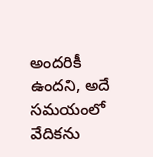అందరికీ ఉందని, అదే సమయంలో వేదికను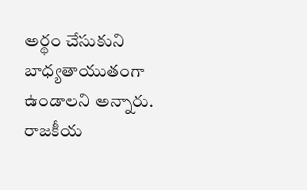అర్థం చేసుకుని బాధ్యతాయుతంగా ఉండాలని అన్నారు. రాజకీయ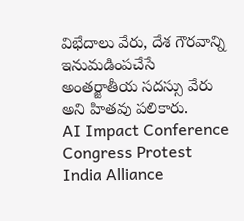విభేదాలు వేరు, దేశ గౌరవాన్ని ఇనుమడింపచేసే అంతర్జాతీయ సదస్సు వేరు అని హితవు పలికారు.
AI Impact Conference
Congress Protest
India Alliance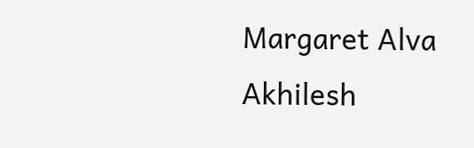Margaret Alva
Akhilesh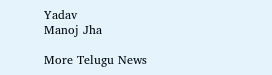Yadav
Manoj Jha

More Telugu News